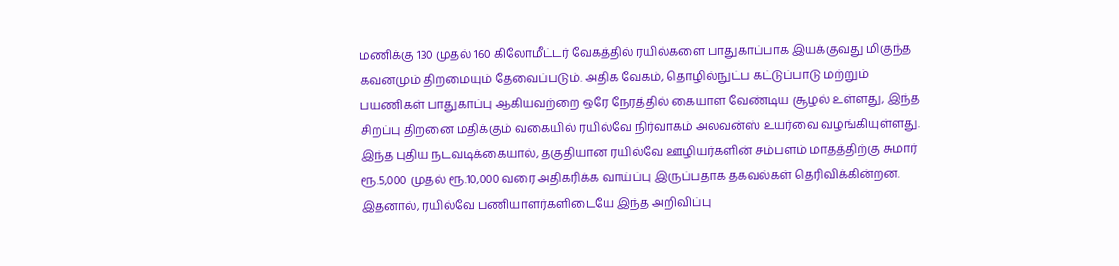மணிக்கு 130 முதல் 160 கிலோமீட்டர் வேகத்தில் ரயில்களை பாதுகாப்பாக இயக்குவது மிகுந்த கவனமும் திறமையும் தேவைப்படும். அதிக வேகம், தொழில்நுட்ப கட்டுப்பாடு மற்றும் பயணிகள் பாதுகாப்பு ஆகியவற்றை ஒரே நேரத்தில் கையாள வேண்டிய சூழல் உள்ளது, இந்த சிறப்பு திறனை மதிக்கும் வகையில் ரயில்வே நிர்வாகம் அலவன்ஸ் உயர்வை வழங்கியுள்ளது.
இந்த புதிய நடவடிக்கையால், தகுதியான ரயில்வே ஊழியர்களின் சம்பளம் மாதத்திற்கு சுமார் ரூ.5,000 முதல் ரூ.10,000 வரை அதிகரிக்க வாய்ப்பு இருப்பதாக தகவல்கள் தெரிவிக்கின்றன. இதனால், ரயில்வே பணியாளர்களிடையே இந்த அறிவிப்பு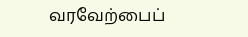வரவேற்பைப்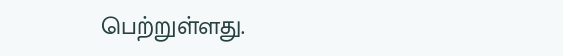பெற்றுள்ளது.